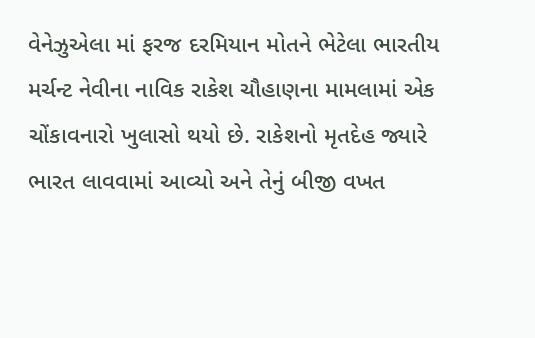વેનેઝુએલા માં ફરજ દરમિયાન મોતને ભેટેલા ભારતીય મર્ચન્ટ નેવીના નાવિક રાકેશ ચૌહાણના મામલામાં એક ચોંકાવનારો ખુલાસો થયો છે. રાકેશનો મૃતદેહ જ્યારે ભારત લાવવામાં આવ્યો અને તેનું બીજી વખત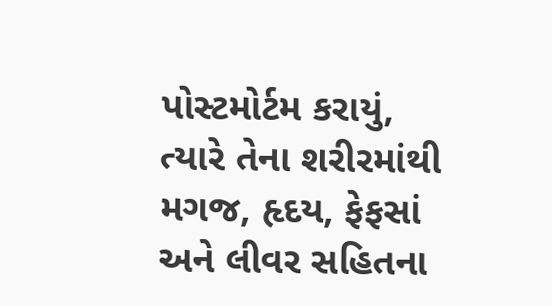પોસ્ટમોર્ટમ કરાયું, ત્યારે તેના શરીરમાંથી મગજ, હૃદય, ફેફસાં અને લીવર સહિતના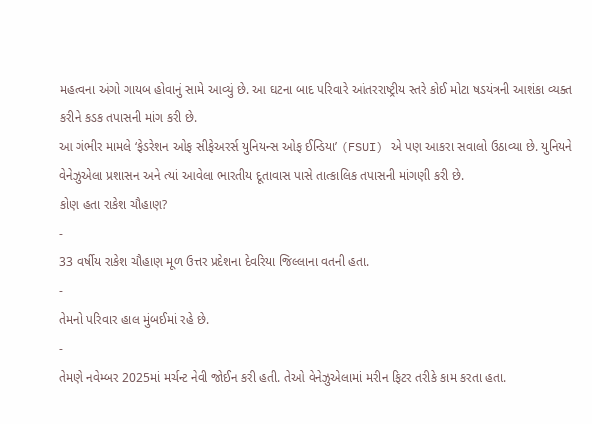મહત્વના અંગો ગાયબ હોવાનું સામે આવ્યું છે. આ ઘટના બાદ પરિવારે આંતરરાષ્ટ્રીય સ્તરે કોઈ મોટા ષડયંત્રની આશંકા વ્યક્ત કરીને કડક તપાસની માંગ કરી છે.
આ ગંભીર મામલે ‘ફેડરેશન ઓફ સીફેઅરર્સ યુનિયન્સ ઓફ ઈન્ડિયા’ (FSUI) એ પણ આકરા સવાલો ઉઠાવ્યા છે. યુનિયને વેનેઝુએલા પ્રશાસન અને ત્યાં આવેલા ભારતીય દૂતાવાસ પાસે તાત્કાલિક તપાસની માંગણી કરી છે.
કોણ હતા રાકેશ ચૌહાણ?
-
33 વર્ષીય રાકેશ ચૌહાણ મૂળ ઉત્તર પ્રદેશના દેવરિયા જિલ્લાના વતની હતા.
-
તેમનો પરિવાર હાલ મુંબઈમાં રહે છે.
-
તેમણે નવેમ્બર 2025માં મર્ચન્ટ નેવી જોઈન કરી હતી. તેઓ વેનેઝુએલામાં મરીન ફિટર તરીકે કામ કરતા હતા.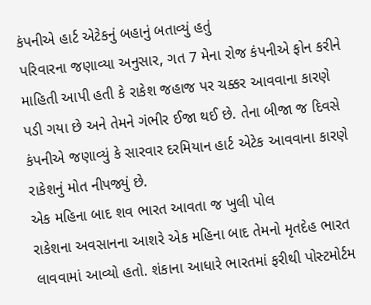કંપનીએ હાર્ટ એટેકનું બહાનું બતાવ્યું હતું
પરિવારના જણાવ્યા અનુસાર, ગત 7 મેના રોજ કંપનીએ ફોન કરીને માહિતી આપી હતી કે રાકેશ જહાજ પર ચક્કર આવવાના કારણે પડી ગયા છે અને તેમને ગંભીર ઈજા થઈ છે. તેના બીજા જ દિવસે કંપનીએ જણાવ્યું કે સારવાર દરમિયાન હાર્ટ એટેક આવવાના કારણે રાકેશનું મોત નીપજ્યું છે.
એક મહિના બાદ શવ ભારત આવતા જ ખુલી પોલ
રાકેશના અવસાનના આશરે એક મહિના બાદ તેમનો મૃતદેહ ભારત લાવવામાં આવ્યો હતો. શંકાના આધારે ભારતમાં ફરીથી પોસ્ટમોર્ટમ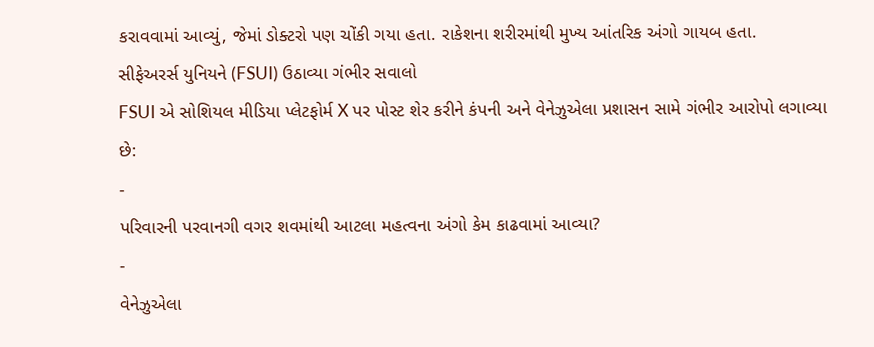કરાવવામાં આવ્યું, જેમાં ડોક્ટરો પણ ચોંકી ગયા હતા. રાકેશના શરીરમાંથી મુખ્ય આંતરિક અંગો ગાયબ હતા.
સીફેઅરર્સ યુનિયને (FSUI) ઉઠાવ્યા ગંભીર સવાલો
FSUI એ સોશિયલ મીડિયા પ્લેટફોર્મ X પર પોસ્ટ શેર કરીને કંપની અને વેનેઝુએલા પ્રશાસન સામે ગંભીર આરોપો લગાવ્યા છે:
-
પરિવારની પરવાનગી વગર શવમાંથી આટલા મહત્વના અંગો કેમ કાઢવામાં આવ્યા?
-
વેનેઝુએલા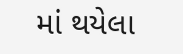માં થયેલા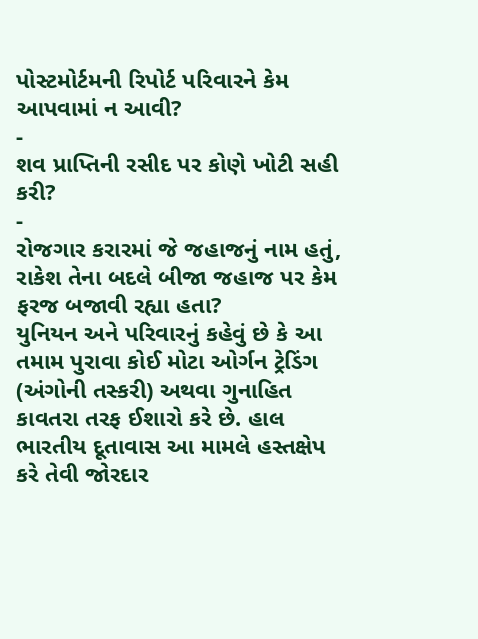પોસ્ટમોર્ટમની રિપોર્ટ પરિવારને કેમ આપવામાં ન આવી?
-
શવ પ્રાપ્તિની રસીદ પર કોણે ખોટી સહી કરી?
-
રોજગાર કરારમાં જે જહાજનું નામ હતું, રાકેશ તેના બદલે બીજા જહાજ પર કેમ ફરજ બજાવી રહ્યા હતા?
યુનિયન અને પરિવારનું કહેવું છે કે આ તમામ પુરાવા કોઈ મોટા ઓર્ગન ટ્રેડિંગ (અંગોની તસ્કરી) અથવા ગુનાહિત કાવતરા તરફ ઈશારો કરે છે. હાલ ભારતીય દૂતાવાસ આ મામલે હસ્તક્ષેપ કરે તેવી જોરદાર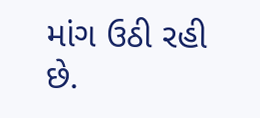માંગ ઉઠી રહી છે.